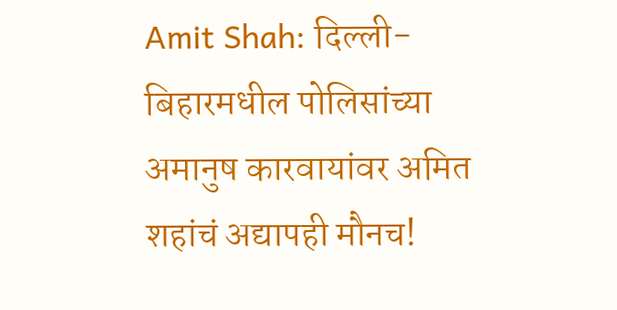Amit Shah: दिल्ली-बिहारमधील पोलिसांच्या अमानुष कारवायांवर अमित शहांचं अद्यापही मौनच!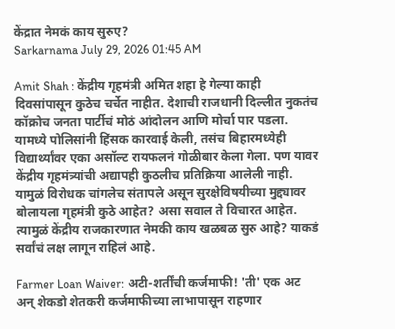केंद्रात नेमकं काय सुरुए?
Sarkarnama July 29, 2026 01:45 AM

Amit Shah : केंद्रीय गृहमंत्री अमित शहा हे गेल्या काही दिवसांपासून कुठेच चर्चेत नाहीत. देशाची राजधानी दिल्लीत नुकतंच कॉक्रोच जनता पार्टीचं मोठं आंदोलन आणि मोर्चा पार पडला. यामध्ये पोलिसांनी हिंसक कारवाई केली, तसंच बिहारमध्येही विद्यार्थ्यांवर एका असॉल्ट रायफलनं गोळीबार केला गेला. पण यावर केंद्रीय गृहमंत्र्यांची अद्यापही कुठलीच प्रतिक्रिया आलेली नाही. यामुळं विरोधक चांगलेच संतापले असून सुरक्षेविषयीच्या मुद्द्यावर बोलायला गृहमंत्री कुठे आहेत? असा सवाल ते विचारत आहेत. त्यामुळं केंद्रीय राजकारणात नेमकी काय खळबळ सुरु आहे? याकडं सर्वांचं लक्ष लागून राहिलं आहे.

Farmer Loan Waiver: अटी-शर्तींची कर्जमाफी! 'ती' एक अट अन् शेकडो शेतकरी कर्जमाफीच्या लाभापासून राहणार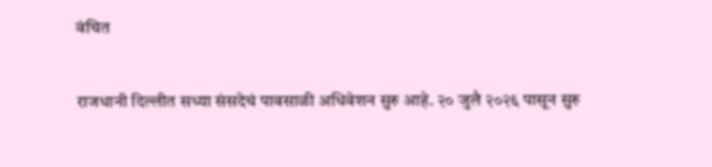वंचित

राजधानी दिल्लीत सध्या संसदेचं पावसाळी अधिवेशन सुरु आहे. २० जुलै २०२६ पासून सुरु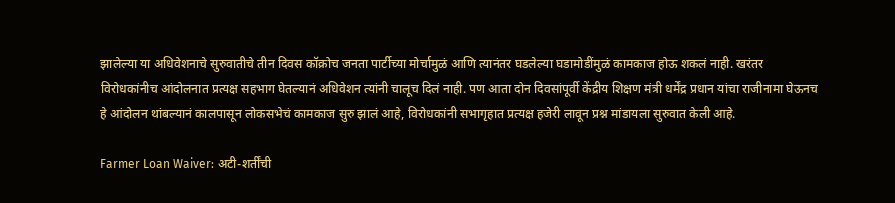झालेल्या या अधिवेशनाचे सुरुवातीचे तीन दिवस कॉक्रोच जनता पार्टीच्या मोर्चामुळं आणि त्यानंतर घडलेल्या घडामोडींमुळं कामकाज होऊ शकलं नाही. खरंतर विरोधकांनीच आंदोलनात प्रत्यक्ष सहभाग घेतल्यानं अधिवेशन त्यांनी चालूच दिलं नाही. पण आता दोन दिवसांपूर्वी केंद्रीय शिक्षण मंत्री धर्मेंद्र प्रधान यांचा राजीनामा घेऊनच हे आंदोलन थांबल्यानं कालपासून लोकसभेचं कामकाज सुरु झालं आहे, विरोधकांनी सभागृहात प्रत्यक्ष हजेरी लावून प्रश्न मांडायला सुरुवात केली आहे.

Farmer Loan Waiver: अटी-शर्तींची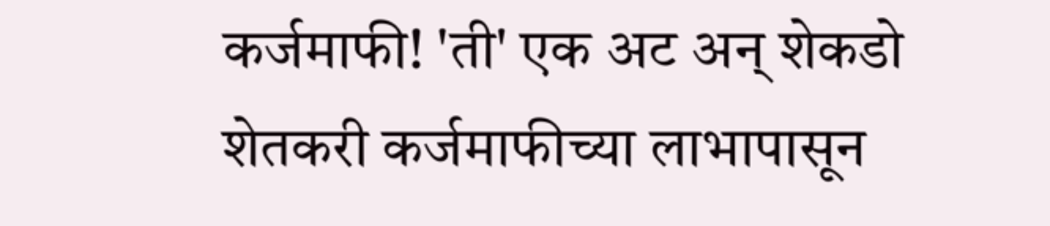कर्जमाफी! 'ती' एक अट अन् शेकडो शेतकरी कर्जमाफीच्या लाभापासून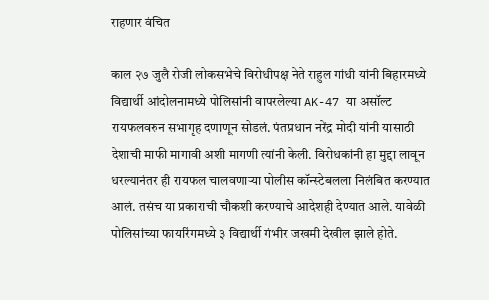राहणार वंचित

काल २७ जुलै रोजी लोकसभेचे विरोधीपक्ष नेते राहुल गांधी यांनी बिहारमध्ये विद्यार्थी आंदोलनामध्ये पोलिसांनी वापरलेल्या AK-47 या असॉल्ट रायफलवरुन सभागृह दणाणून सोडलं. पंतप्रधान नरेंद्र मोदी यांनी यासाठी देशाची माफी मागावी अशी मागणी त्यांनी केली. विरोधकांनी हा मुद्दा लावून धरल्यानंतर ही रायफल चालवणाऱ्या पोलीस कॉन्स्टेबलला निलंबित करण्यात आलं. तसंच या प्रकाराची चौकशी करण्याचे आदेशही देण्यात आले. यावेळी पोलिसांच्या फायरिंगमध्ये ३ विद्यार्थी गंभीर जखमी देखील झाले होते.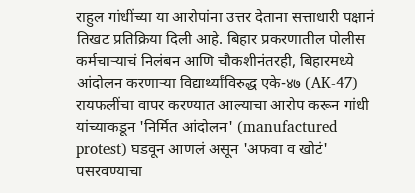राहुल गांधींच्या या आरोपांना उत्तर देताना सत्ताधारी पक्षानं तिखट प्रतिक्रिया दिली आहे. बिहार प्रकरणातील पोलीस कर्मचाऱ्याचं निलंबन आणि चौकशीनंतरही, बिहारमध्ये आंदोलन करणाऱ्या विद्यार्थ्यांविरुद्ध एके-४७ (AK-47) रायफलींचा वापर करण्यात आल्याचा आरोप करून गांधी यांच्याकडून 'निर्मित आंदोलन' (manufactured protest) घडवून आणलं असून 'अफवा व खोटं' पसरवण्याचा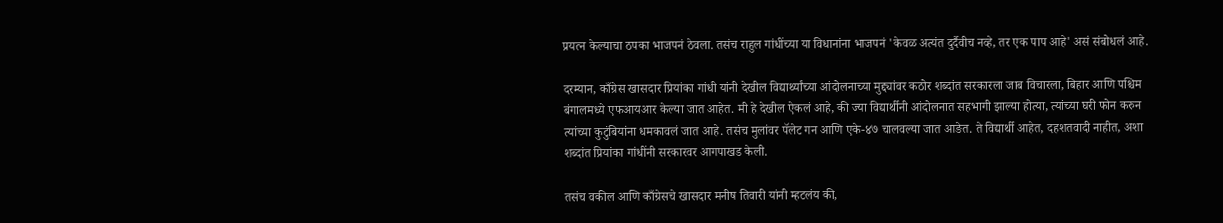प्रयत्न केल्याचा ठपका भाजपनं ठेवला. तसंच राहुल गांधींच्या या विधानांना भाजपनं 'केवळ अत्यंत दुर्दैवीच नव्हे, तर एक पाप आहे' असं संबोधलं आहे.

दरम्यान, काँग्रेस खासदार प्रियांका गांधी यांनी देखील विद्यार्थ्यांच्या आंदोलनाच्या मुद्द्यांवर कठोर शब्दांत सरकारला जाब विचारला, बिहार आणि पश्चिम बंगालमध्ये एफआयआर केल्या जात आहेत. मी हे देखील ऐकलं आहे, की ज्या विद्यार्थीनी आंदोलनात सहभागी झाल्या होत्या, त्यांच्या घरी फोन करुन त्यांच्या कुटुंबियांना धमकावलं जात आहे. तसंच मुलांवर पॅलेट गन आणि एके-४७ चालवल्या जात आङेत. ते विद्यार्थी आहेत, दहशतवादी नाहीत, अशा शब्दांत प्रियांका गांधींनी सरकारवर आगपाखड केली.

तसंच वकील आणि काँग्रेसचे खासदार मनीष तिवारी यांनी म्हटलंय की,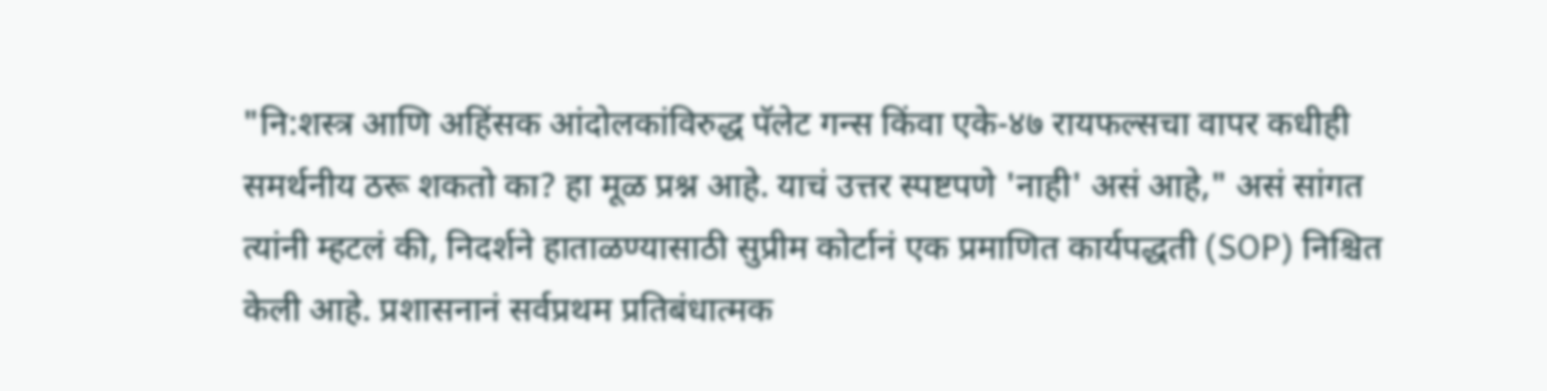"नि:शस्त्र आणि अहिंसक आंदोलकांविरुद्ध पॅलेट गन्स किंवा एके-४७ रायफल्सचा वापर कधीही समर्थनीय ठरू शकतो का? हा मूळ प्रश्न आहे. याचं उत्तर स्पष्टपणे 'नाही' असं आहे," असं सांगत त्यांनी म्हटलं की, निदर्शने हाताळण्यासाठी सुप्रीम कोर्टानं एक प्रमाणित कार्यपद्धती (SOP) निश्चित केली आहे. प्रशासनानं सर्वप्रथम प्रतिबंधात्मक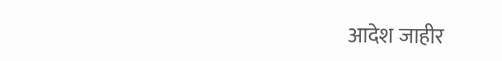आदेश जाहीर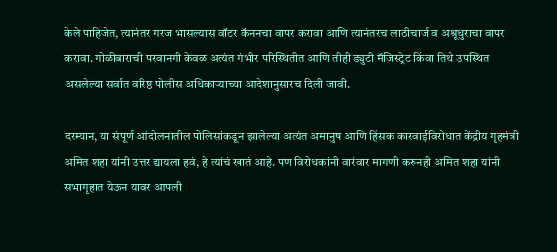केले पाहिजेत, त्यानंतर गरज भासल्यास वॉटर कॅननचा वापर करावा आणि त्यानंतरच लाठीचार्ज व अश्रूधुराचा वापर करावा. गोळीबाराची परवानगी केवळ अत्यंत गंभीर परिस्थितीत आणि तीही ड्युटी मॅजिस्ट्रेट किंवा तिथे उपस्थित असलेल्या सर्वात वरिष्ठ पोलीस अधिकाऱ्याच्या आदेशानुसारच दिली जावी.

दरम्यान, या संपूर्ण आंदोलनातील पोलिसांकडून झालेल्या अत्यंत अमानुष आणि हिंसक कारवाईविरोधात केंद्रीय गृहमंत्री अमित शहा यांनी उत्तर द्यायला हवं, हे त्यांचं खातं आहे. पण विरोधकांनी वारंवार मागणी करुनही अमित शहा यांनी सभागृहात येऊन यावर आपली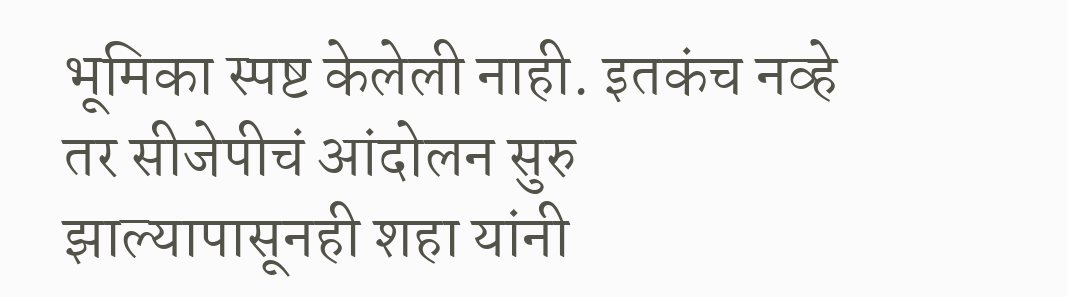भूमिका स्पष्ट केलेली नाही. इतकंच नव्हे तर सीजेपीचं आंदोलन सुरु झाल्यापासूनही शहा यांनी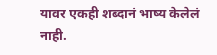यावर एकही शब्दानं भाष्य केलेलं नाही.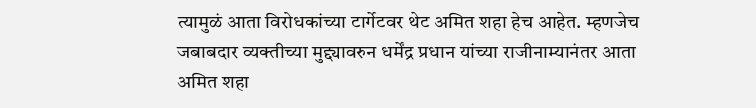त्यामुळं आता विरोधकांच्या टार्गेटवर थेट अमित शहा हेच आहेत. म्हणजेच जबाबदार व्यक्तीच्या मुद्द्यावरुन धर्मेंद्र प्रधान यांच्या राजीनाम्यानंतर आता अमित शहा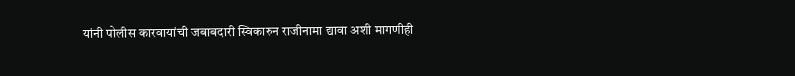यांनी पोलीस कारवायांची जबाबदारी स्विकारुन राजीनामा द्यावा अशी मागणीही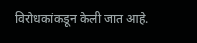विरोधकांकडून केली जात आहे.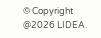© Copyright @2026 LIDEA.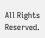All Rights Reserved.